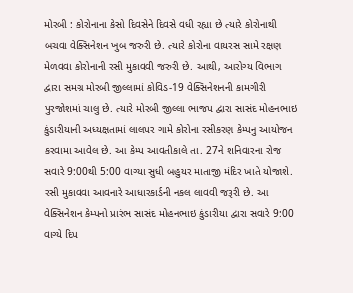મોરબી : કોરોનાના કેસો દિવસેને દિવસે વધી રહ્યા છે ત્યારે કોરોનાથી બચવા વેક્સિનેશન ખુબ જરુરી છે. ત્યારે કોરોના વાયરસ સામે રક્ષણ મેળવવા કોરોનાની રસી મુકાવવી જરુરી છે. આથી, આરોગ્ય વિભાગ દ્વારા સમગ્ર મોરબી જીલ્લામાં કોવિડ-19 વેક્સિનેશનની કામગીરી પુરજોશમાં ચાલુ છે. ત્યારે મોરબી જીલ્લા ભાજપ દ્વારા સાસંદ મોહનભાઇ કુંડારીયાની અધ્યક્ષતામાં લાલપર ગામે કોરોના રસીકરણ કેમ્પનુ આયોજન કરવામા આવેલ છે. આ કેમ્પ આવતીકાલે તા. 27ને શનિવારના રોજ સવારે 9:00થી 5:00 વાગ્યા સુધી બહુયર માતાજી મંદિર ખાતે યોજાશે. રસી મુકાવવા આવનારે આધારકાર્ડની નકલ લાવવી જરૂરી છે. આ વેક્સિનેશન કેમ્પનો પ્રારંભ સાસંદ મોહનભાઇ કુંડારીયા દ્વારા સવારે 9:00 વાગ્યે દિપ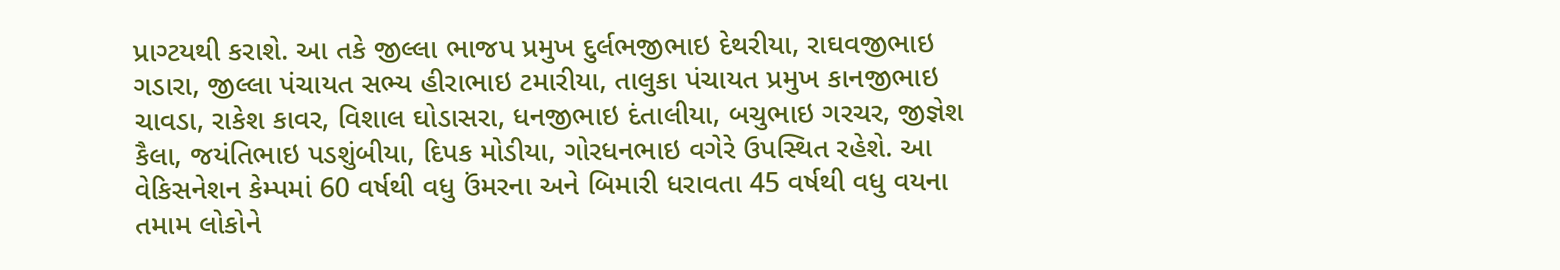પ્રાગ્ટયથી કરાશે. આ તકે જીલ્લા ભાજપ પ્રમુખ દુર્લભજીભાઇ દેથરીયા, રાઘવજીભાઇ ગડારા, જીલ્લા પંચાયત સભ્ય હીરાભાઇ ટમારીયા, તાલુકા પંચાયત પ્રમુખ કાનજીભાઇ ચાવડા, રાકેશ કાવર, વિશાલ ઘોડાસરા, ધનજીભાઇ દંતાલીયા, બચુભાઇ ગરચર, જીજ્ઞેશ કૈલા, જયંતિભાઇ પડશુંબીયા, દિપક મોડીયા, ગોરધનભાઇ વગેરે ઉપસ્થિત રહેશે. આ વેકિસનેશન કેમ્પમાં 60 વર્ષથી વધુ ઉંમરના અને બિમારી ધરાવતા 45 વર્ષથી વધુ વયના તમામ લોકોને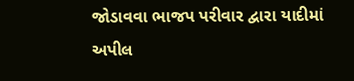જોડાવવા ભાજપ પરીવાર દ્વારા યાદીમાં અપીલ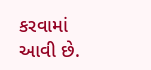કરવામાં આવી છે.